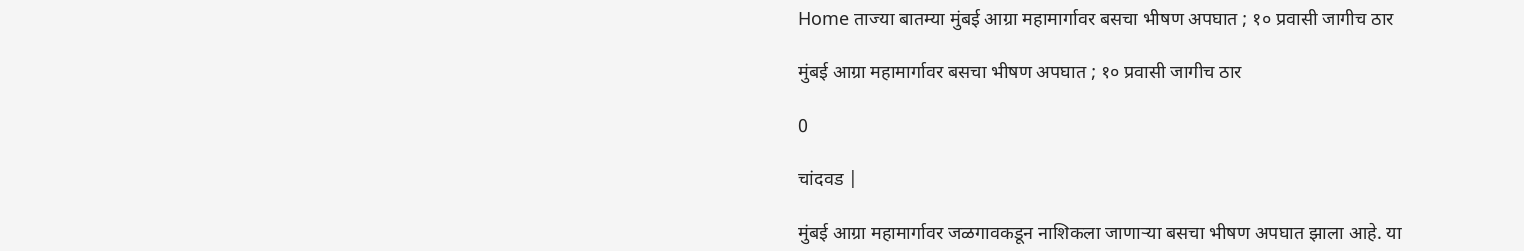Home ताज्या बातम्या मुंबई आग्रा महामार्गावर बसचा भीषण अपघात ; १० प्रवासी जागीच ठार

मुंबई आग्रा महामार्गावर बसचा भीषण अपघात ; १० प्रवासी जागीच ठार

0

चांदवड |

मुंबई आग्रा महामार्गावर जळगावकडून नाशिकला जाणाऱ्या बसचा भीषण अपघात झाला आहे. या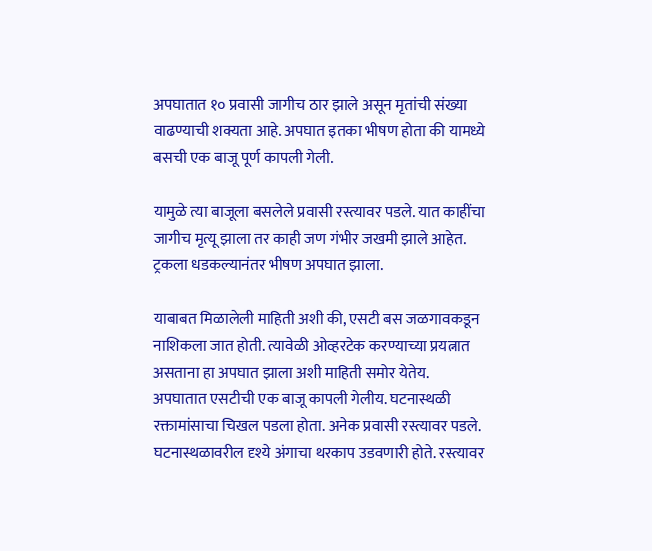अपघातात १० प्रवासी जागीच ठार झाले असून मृतांची संख्या वाढण्याची शक्यता आहे. अपघात इतका भीषण होता की यामध्ये बसची एक बाजू पूर्ण कापली गेली.

यामुळे त्या बाजूला बसलेले प्रवासी रस्त्यावर पडले. यात काहींचा जागीच मृत्यू झाला तर काही जण गंभीर जखमी झाले आहेत. ट्रकला धडकल्यानंतर भीषण अपघात झाला.

याबाबत मिळालेली माहिती अशी की, एसटी बस जळगावकडून नाशिकला जात होती. त्यावेळी ओव्हरटेक करण्याच्या प्रयत्नात असताना हा अपघात झाला अशी माहिती समोर येतेय. अपघातात एसटीची एक बाजू कापली गेलीय. घटनास्थळी रक्तामांसाचा चिखल पडला होता. अनेक प्रवासी रस्त्यावर पडले. घटनास्थळावरील दृश्ये अंगाचा थरकाप उडवणारी होते. रस्त्यावर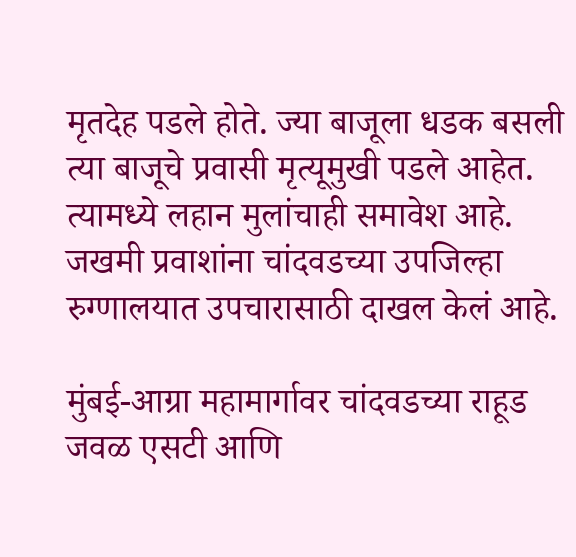मृतदेह पडले होते. ज्या बाजूला धडक बसली त्या बाजूचे प्रवासी मृत्यूमुखी पडले आहेत. त्यामध्ये लहान मुलांचाही समावेश आहे. जखमी प्रवाशांना चांदवडच्या उपजिल्हा रुग्णालयात उपचारासाठी दाखल केलं आहे.

मुंबई-आग्रा महामार्गावर चांदवडच्या राहूड जवळ एसटी आणि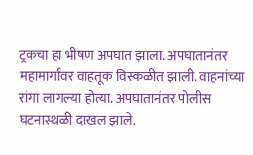ट्रकचा हा भीषण अपघात झाला. अपघातानंतर महामार्गावर वाहतूक विस्कळीत झाली. वाहनांच्या रांगा लागल्या होत्या. अपघातानंतर पोलीस घटनास्थळी दाखल झाले.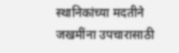स्थानिकांच्या मदतीने जखमींना उपचारासाठी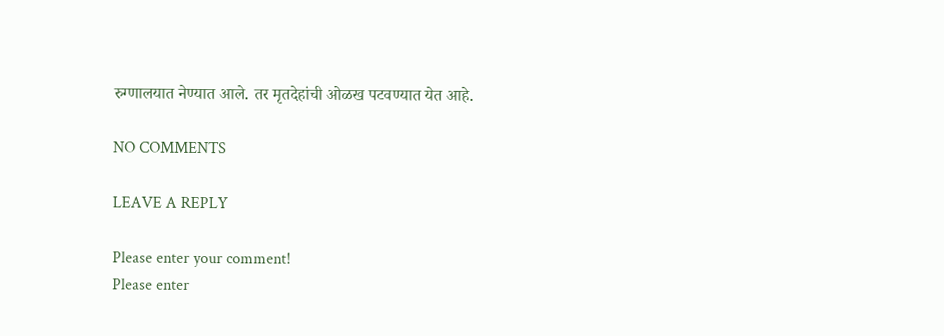रुग्णालयात नेण्यात आले. तर मृतदेहांची ओळख पटवण्यात येत आहे.

NO COMMENTS

LEAVE A REPLY

Please enter your comment!
Please enter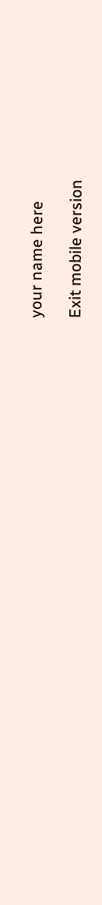your name here

Exit mobile version